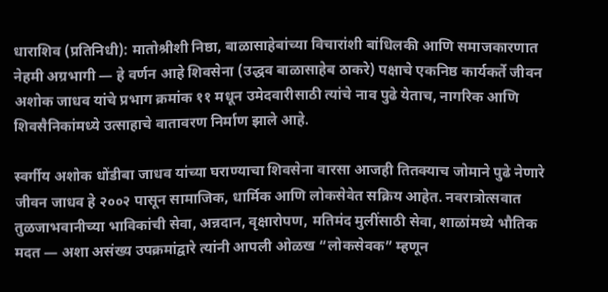धाराशिव (प्रतिनिधी): मातोश्रीशी निष्ठा, बाळासाहेबांच्या विचारांशी बांधिलकी आणि समाजकारणात नेहमी अग्रभागी — हे वर्णन आहे शिवसेना (उद्धव बाळासाहेब ठाकरे) पक्षाचे एकनिष्ठ कार्यकर्ते जीवन अशोक जाधव यांचे प्रभाग क्रमांक ११ मधून उमेदवारीसाठी त्यांचे नाव पुढे येताच, नागरिक आणि शिवसैनिकांमध्ये उत्साहाचे वातावरण निर्माण झाले आहे.

स्वर्गीय अशोक धोंडीबा जाधव यांच्या घराण्याचा शिवसेना वारसा आजही तितक्याच जोमाने पुढे नेणारे जीवन जाधव हे २००२ पासून सामाजिक, धार्मिक आणि लोकसेवेत सक्रिय आहेत. नवरात्रोत्सवात तुळजाभवानीच्या भाविकांची सेवा, अन्नदान, वृक्षारोपण, मतिमंद मुलींसाठी सेवा, शाळांमध्ये भौतिक मदत — अशा असंख्य उपक्रमांद्वारे त्यांनी आपली ओळख “लोकसेवक” म्हणून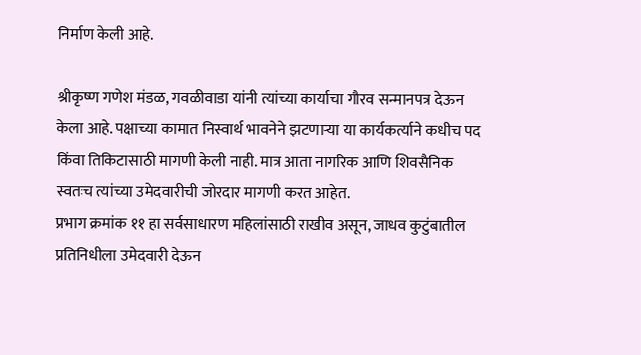निर्माण केली आहे.

श्रीकृष्ण गणेश मंडळ, गवळीवाडा यांनी त्यांच्या कार्याचा गौरव सन्मानपत्र देऊन केला आहे. पक्षाच्या कामात निस्वार्थ भावनेने झटणाऱ्या या कार्यकर्त्याने कधीच पद किंवा तिकिटासाठी मागणी केली नाही. मात्र आता नागरिक आणि शिवसैनिक स्वतःच त्यांच्या उमेदवारीची जोरदार मागणी करत आहेत.
प्रभाग क्रमांक ११ हा सर्वसाधारण महिलांसाठी राखीव असून, जाधव कुटुंबातील प्रतिनिधीला उमेदवारी देऊन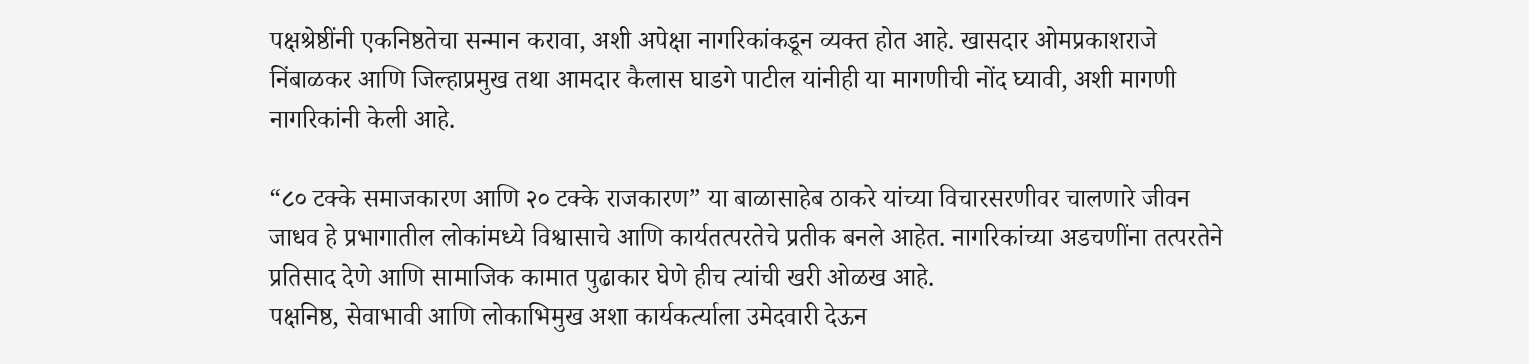पक्षश्रेष्ठींनी एकनिष्ठतेचा सन्मान करावा, अशी अपेक्षा नागरिकांकडून व्यक्त होत आहे. खासदार ओमप्रकाशराजे निंबाळकर आणि जिल्हाप्रमुख तथा आमदार कैलास घाडगे पाटील यांनीही या मागणीची नोंद घ्यावी, अशी मागणी नागरिकांनी केली आहे.

“८० टक्के समाजकारण आणि २० टक्के राजकारण” या बाळासाहेब ठाकरे यांच्या विचारसरणीवर चालणारे जीवन जाधव हे प्रभागातील लोकांमध्ये विश्वासाचे आणि कार्यतत्परतेचे प्रतीक बनले आहेत. नागरिकांच्या अडचणींना तत्परतेने प्रतिसाद देणे आणि सामाजिक कामात पुढाकार घेणे हीच त्यांची खरी ओळख आहे.
पक्षनिष्ठ, सेवाभावी आणि लोकाभिमुख अशा कार्यकर्त्याला उमेदवारी देऊन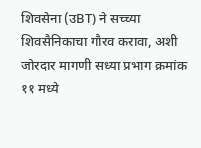शिवसेना (उBT) ने सच्च्या शिवसैनिकाचा गौरव करावा, अशी जोरदार मागणी सध्या प्रभाग क्रमांक ११ मध्ये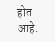होत आहे.